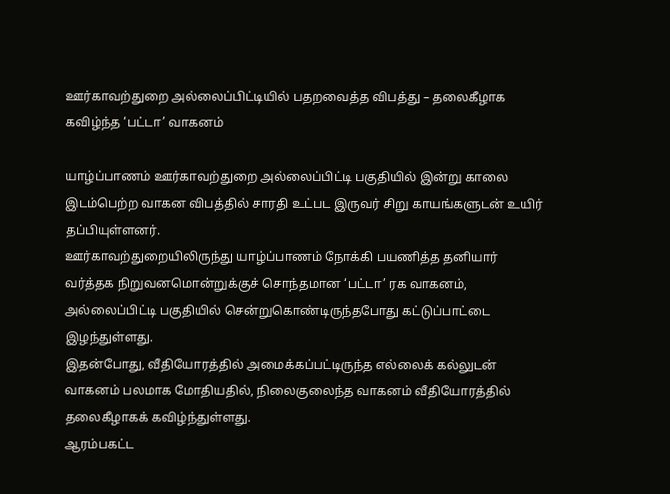ஊர்காவற்துறை அல்லைப்பிட்டியில் பதறவைத்த விபத்து – தலைகீழாக கவிழ்ந்த ‘பட்டா’ வாகனம்

யாழ்ப்பாணம் ஊர்காவற்துறை அல்லைப்பிட்டி பகுதியில் இன்று காலை இடம்பெற்ற வாகன விபத்தில் சாரதி உட்பட இருவர் சிறு காயங்களுடன் உயிர் தப்பியுள்ளனர்.
ஊர்காவற்துறையிலிருந்து யாழ்ப்பாணம் நோக்கி பயணித்த தனியார் வர்த்தக நிறுவனமொன்றுக்குச் சொந்தமான ‘பட்டா’ ரக வாகனம், அல்லைப்பிட்டி பகுதியில் சென்றுகொண்டிருந்தபோது கட்டுப்பாட்டை இழந்துள்ளது.
இதன்போது, வீதியோரத்தில் அமைக்கப்பட்டிருந்த எல்லைக் கல்லுடன் வாகனம் பலமாக மோதியதில், நிலைகுலைந்த வாகனம் வீதியோரத்தில் தலைகீழாகக் கவிழ்ந்துள்ளது.
ஆரம்பகட்ட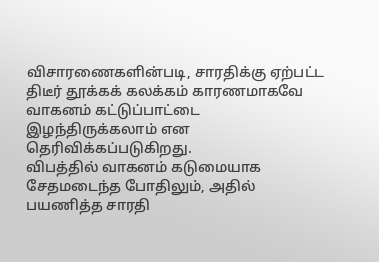விசாரணைகளின்படி, சாரதிக்கு ஏற்பட்ட திடீர் தூக்கக் கலக்கம் காரணமாகவே வாகனம் கட்டுப்பாட்டை இழந்திருக்கலாம் என தெரிவிக்கப்படுகிறது.
விபத்தில் வாகனம் கடுமையாக சேதமடைந்த போதிலும், அதில் பயணித்த சாரதி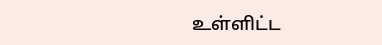உள்ளிட்ட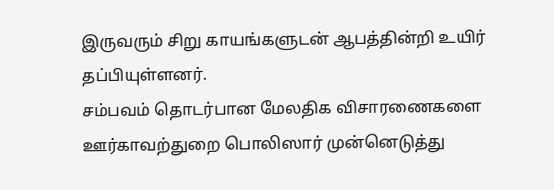இருவரும் சிறு காயங்களுடன் ஆபத்தின்றி உயிர் தப்பியுள்ளனர்.
சம்பவம் தொடர்பான மேலதிக விசாரணைகளை ஊர்காவற்துறை பொலிஸார் முன்னெடுத்து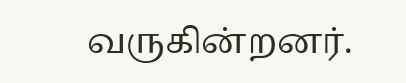வருகின்றனர்.